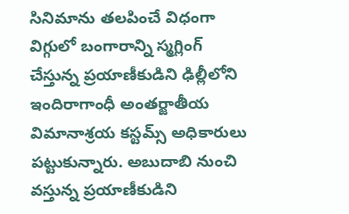సినిమాను తలపించే విధంగా విగ్గులో బంగారాన్ని స్మగ్లింగ్ చేస్తున్న ప్రయాణీకుడిని ఢిల్లీలోని ఇందిరాగాంధీ అంతర్జాతీయ విమానాశ్రయ కస్టమ్స్ అధికారులు పట్టుకున్నారు. అబుదాబి నుంచి వస్తున్న ప్రయాణీకుడిని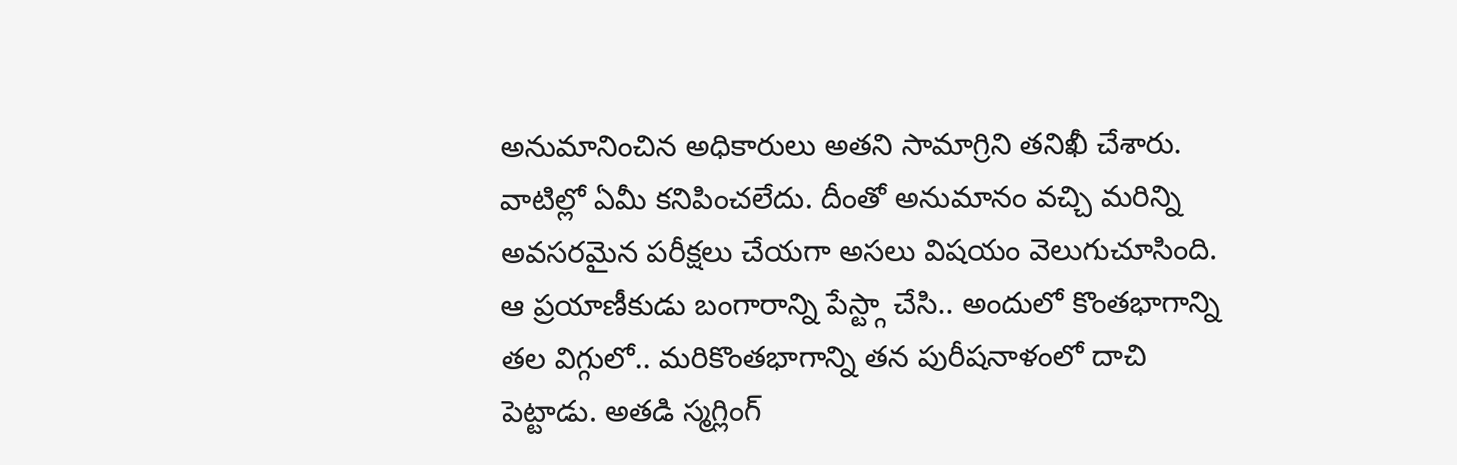అనుమానించిన అధికారులు అతని సామాగ్రిని తనిఖీ చేశారు. వాటిల్లో ఏమీ కనిపించలేదు. దీంతో అనుమానం వచ్చి మరిన్ని అవసరమైన పరీక్షలు చేయగా అసలు విషయం వెలుగుచూసింది. ఆ ప్రయాణీకుడు బంగారాన్ని పేస్ట్గా చేసి.. అందులో కొంతభాగాన్ని తల విగ్గులో.. మరికొంతభాగాన్ని తన పురీషనాళంలో దాచి పెట్టాడు. అతడి స్మగ్లింగ్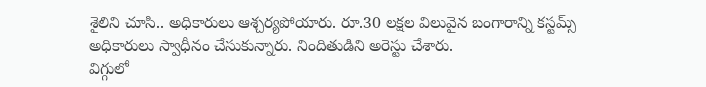శైలిని చూసి.. అధికారులు ఆశ్చర్యపోయారు. రూ.30 లక్షల విలువైన బంగారాన్ని కస్టమ్స్ అధికారులు స్వాధీనం చేసుకున్నారు. నిందితుడిని అరెస్టు చేశారు.
విగ్గులో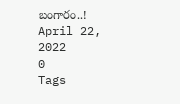బంగారం..!
April 22, 2022
0
Tags